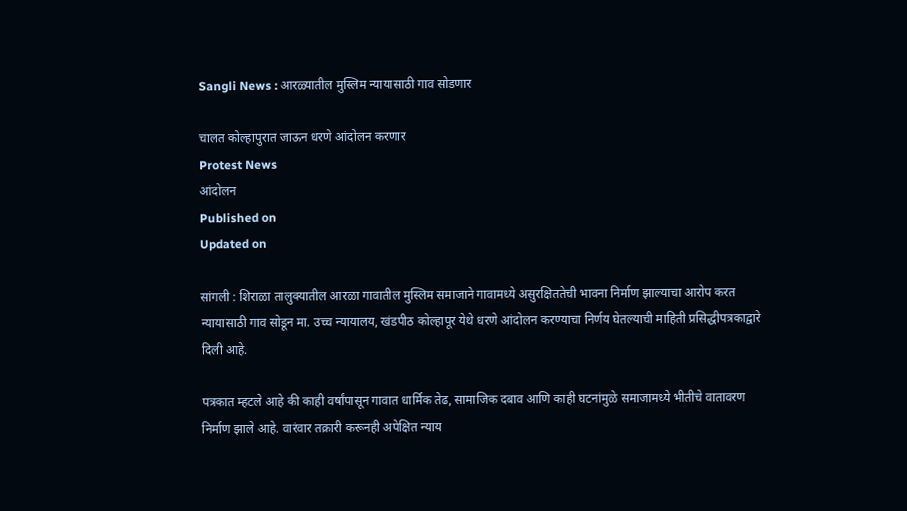Sangli News : आरळ्यातील मुस्लिम न्यायासाठी गाव सोडणार

चालत कोल्हापुरात जाऊन धरणे आंदोलन करणार
Protest News
आंदोलन
Published on
Updated on

सांगली : शिराळा तालुक्यातील आरळा गावातील मुस्लिम समाजाने गावामध्ये असुरक्षिततेची भावना निर्माण झाल्याचा आरोप करत न्यायासाठी गाव सोडून मा. उच्च न्यायालय, खंडपीठ कोल्हापूर येथे धरणे आंदोलन करण्याचा निर्णय घेतल्याची माहिती प्रसिद्धीपत्रकाद्वारे दिली आहे.

पत्रकात म्हटले आहे की काही वर्षांपासून गावात धार्मिक तेढ, सामाजिक दबाव आणि काही घटनांमुळे समाजामध्ये भीतीचे वातावरण निर्माण झाले आहे. वारंवार तक्रारी करूनही अपेक्षित न्याय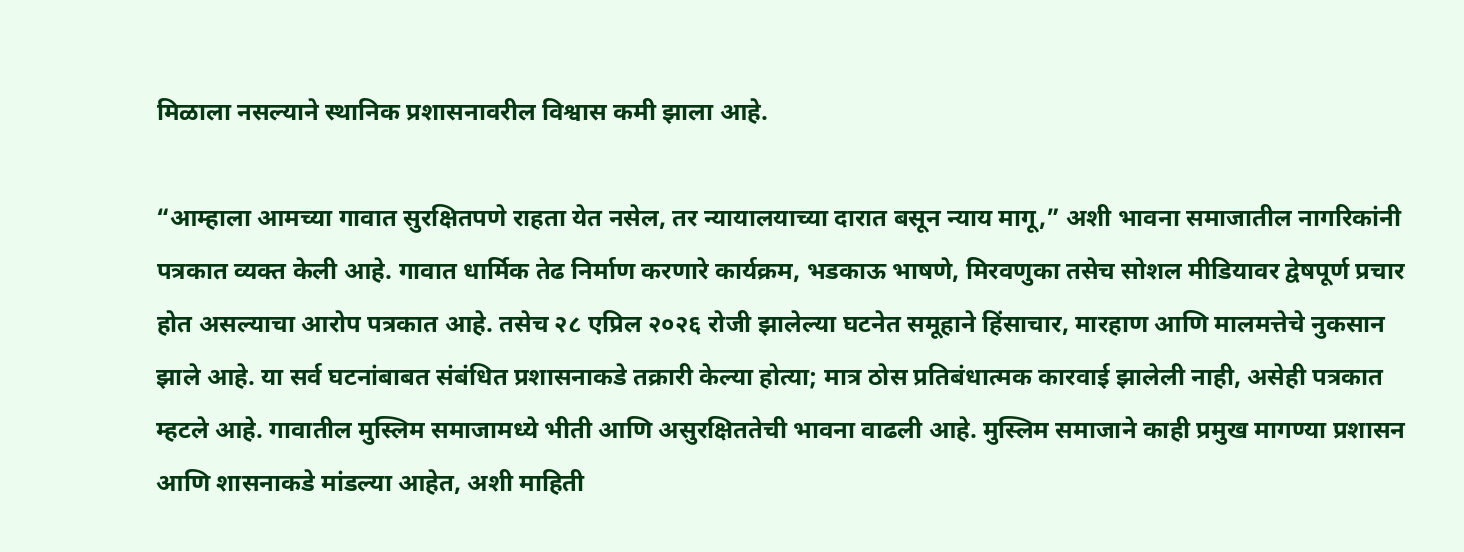मिळाला नसल्याने स्थानिक प्रशासनावरील विश्वास कमी झाला आहे.

“आम्हाला आमच्या गावात सुरक्षितपणे राहता येत नसेल, तर न्यायालयाच्या दारात बसून न्याय मागू,” अशी भावना समाजातील नागरिकांनी पत्रकात व्यक्त केली आहे. गावात धार्मिक तेढ निर्माण करणारे कार्यक्रम, भडकाऊ भाषणे, मिरवणुका तसेच सोशल मीडियावर द्वेषपूर्ण प्रचार होत असल्याचा आरोप पत्रकात आहे. तसेच २८ एप्रिल २०२६ रोजी झालेल्या घटनेत समूहाने हिंसाचार, मारहाण आणि मालमत्तेचे नुकसान झाले आहे. या सर्व घटनांबाबत संबंधित प्रशासनाकडे तक्रारी केल्या होत्या; मात्र ठोस प्रतिबंधात्मक कारवाई झालेली नाही, असेही पत्रकात म्हटले आहे. गावातील मुस्लिम समाजामध्ये भीती आणि असुरक्षिततेची भावना वाढली आहे. मुस्लिम समाजाने काही प्रमुख मागण्या प्रशासन आणि शासनाकडे मांडल्या आहेत, अशी माहिती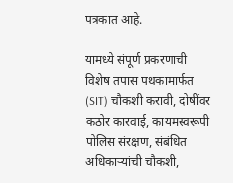पत्रकात आहे.

यामध्ये संपूर्ण प्रकरणाची विशेष तपास पथकामार्फत (SIT) चौकशी करावी, दोषींवर कठोर कारवाई, कायमस्वरूपी पोलिस संरक्षण, संबंधित अधिकाऱ्यांची चौकशी,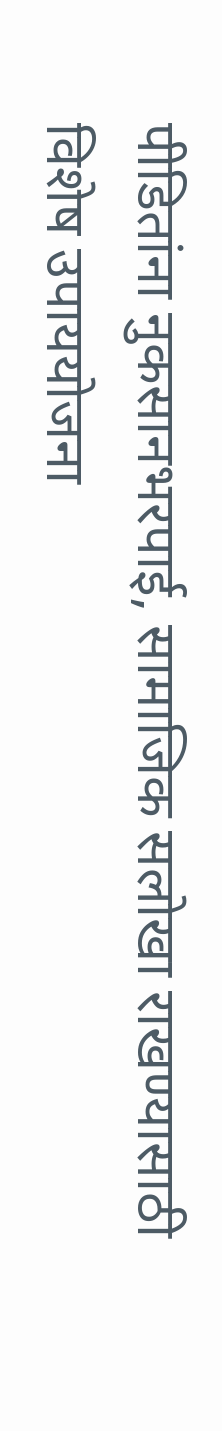पीडितांना नुकसानभरपाई, सामाजिक सलोखा राखण्यासाठी विशेष उपाययोजना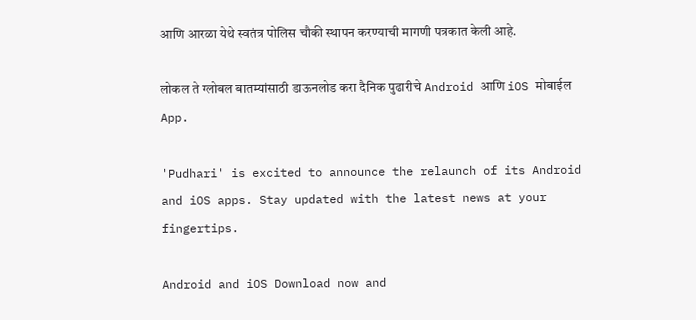आणि आरळा येथे स्वतंत्र पोलिस चौकी स्थापन करण्याची मागणी पत्रकात केली आहे.

लोकल ते ग्लोबल बातम्यांसाठी डाऊनलोड करा दैनिक पुढारीचे Android आणि iOS मोबाईल App.

'Pudhari' is excited to announce the relaunch of its Android and iOS apps. Stay updated with the latest news at your fingertips.

Android and iOS Download now and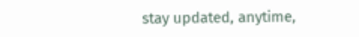stay updated, anytime,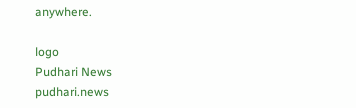anywhere.

logo
Pudhari News
pudhari.news